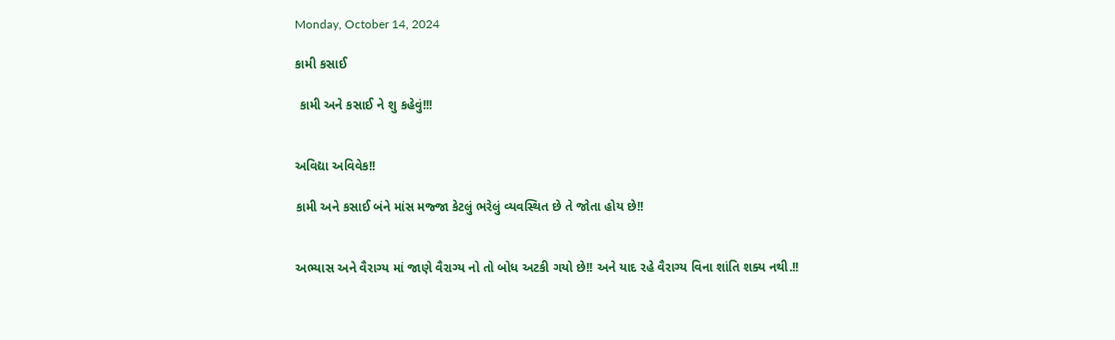Monday, October 14, 2024

કામી કસાઈ

 કામી અને કસાઈ ને શુ કહેવું!!!


અવિદ્યા અવિવેક!!

કામી અને કસાઈ બંને માંસ મજ્જા કેટલું ભરેલું વ્યવસ્થિત છે તે જોતા હોય છે!!


અભ્યાસ અને વૈરાગ્ય માં જાણે વૈરાગ્ય નો તો બોધ અટકી ગયો છે!! અને યાદ રહે વૈરાગ્ય વિના શાંતિ શક્ય નથી.!!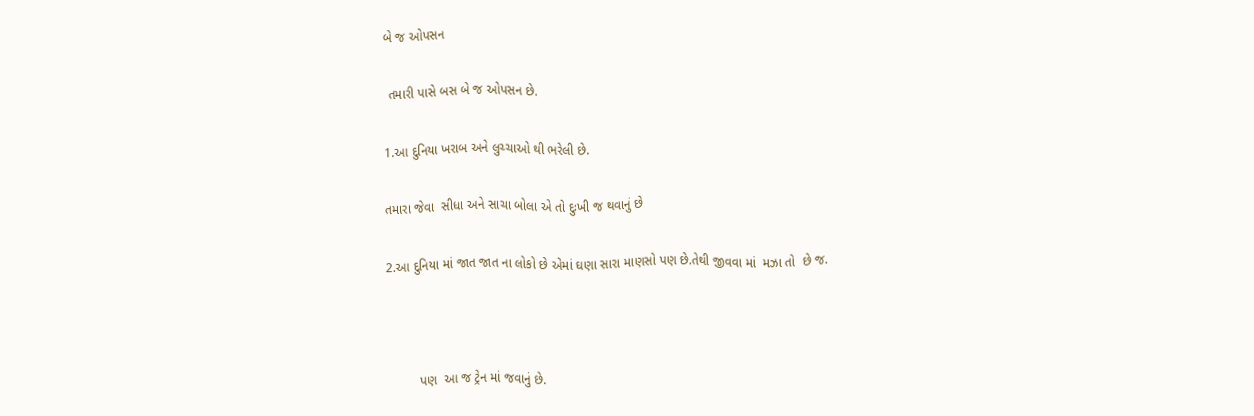બે જ ઓપસન

 તમારી પાસે બસ બે જ ઓપસન છે.

1.આ દુનિયા ખરાબ અને લુચ્ચાઓ થી ભરેલી છે.

તમારા જેવા  સીધા અને સાચા બોલા એ તો દુઃખી જ થવાનું છે

2.આ દુનિયા માં જાત જાત ના લોકો છે એમાં ઘણા સારા માણસો પણ છે.તેથી જીવવા માં  મઝા તો  છે જ.



         પણ  આ જ ટ્રેન માં જવાનું છે.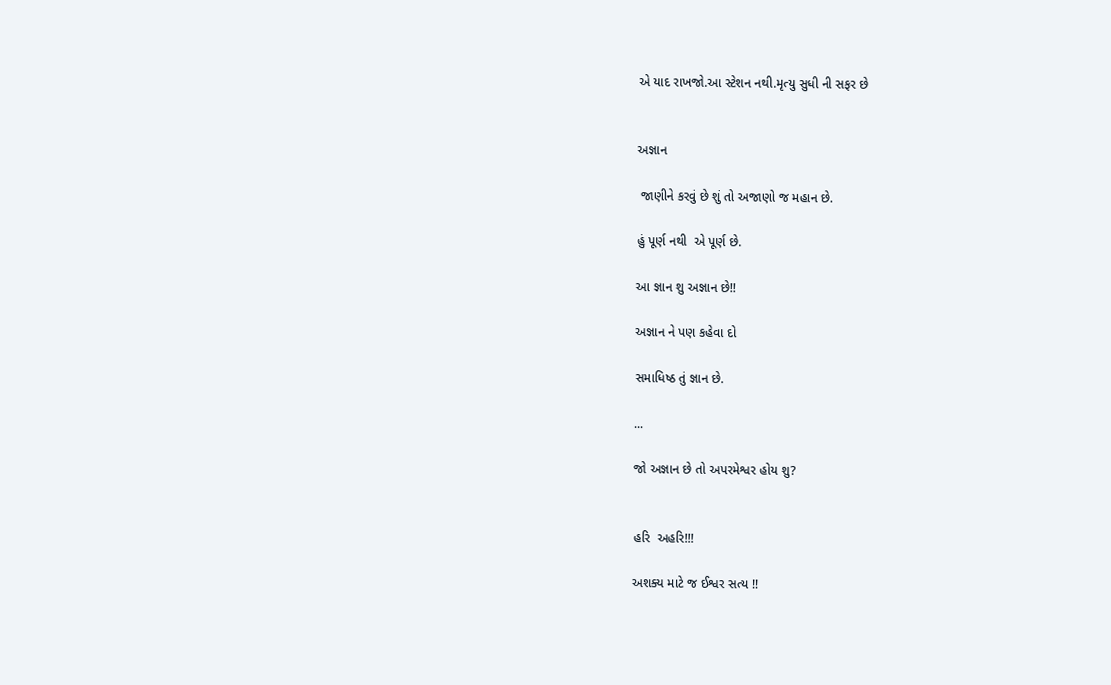એ યાદ રાખજો.આ સ્ટેશન નથી.મૃત્યુ સુધી ની સફર છે


અજ્ઞાન

 જાણીને કરવું છે શું તો અજાણો જ મહાન છે.

હું પૂર્ણ નથી  એ પૂર્ણ છે.

આ જ્ઞાન શુ અજ્ઞાન છે!!

અજ્ઞાન ને પણ કહેવા દો

સમાધિષ્ઠ તું જ્ઞાન છે.

...

જો અજ્ઞાન છે તો અપરમેશ્વર હોય શુ?


હરિ  અહરિ!!!

અશક્ય માટે જ ઈશ્વર સત્ય !!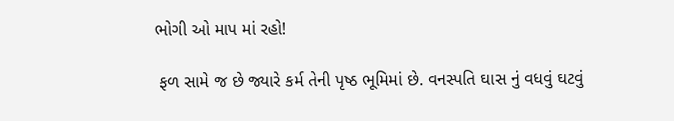ભોગી ઓ માપ માં રહો!

 ફળ સામે જ છે જ્યારે કર્મ તેની પૃષ્ઠ ભૂમિમાં છે. વનસ્પતિ ઘાસ નું વધવું ઘટવું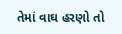તેમાં વાઘ હરણો તો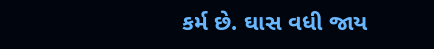કર્મ છે. ઘાસ વધી જાય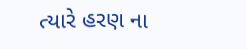ત્યારે હરણ ના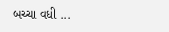બચ્ચા વધી ...